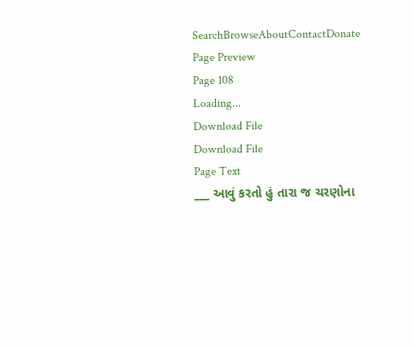SearchBrowseAboutContactDonate
Page Preview
Page 108
Loading...
Download File
Download File
Page Text
___ આવું કરતો હું તારા જ ચરણોના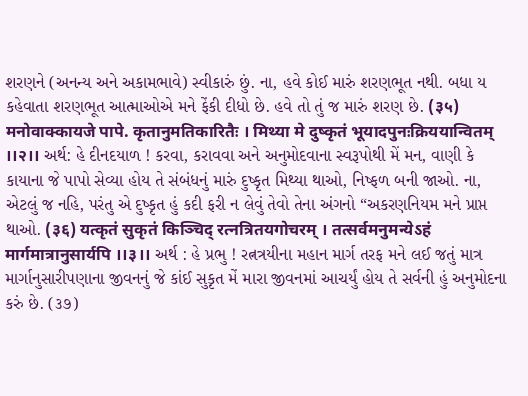શરણને (અનન્ય અને અકામભાવે) સ્વીકારું છું. ના, હવે કોઈ મારું શરણભૂત નથી. બધા ય કહેવાતા શરણભૂત આત્માઓએ મને ફેંકી દીધો છે. હવે તો તું જ મારું શરણ છે. (३५) मनोवाक्कायजे पापे. कृतानुमतिकारितैः । मिथ्या मे दुष्कृतं भूयादपुनःक्रिययान्वितम् ।।२।। અર્થ: હે દીનદયાળ ! કરવા, કરાવવા અને અનુમોદવાના સ્વરૂપોથી મેં મન, વાણી કે કાયાના જે પાપો સેવ્યા હોય તે સંબંધનું મારું દુષ્કૃત મિથ્યા થાઓ, નિષ્ફળ બની જાઓ. ના, એટલું જ નહિ, પરંતુ એ દુષ્કૃત હું કદી ફરી ન લેવું તેવો તેના અંગનો “અકરણનિયમ મને પ્રાપ્ત થાઓ. (३६) यत्कृतं सुकृतं किञ्चिद् रत्नत्रितयगोचरम् । तत्सर्वमनुमन्येऽहं मार्गमात्रानुसार्यपि ।।३।। અર્થ : હે પ્રભુ ! રત્નત્રયીના મહાન માર્ગ તરફ મને લઈ જતું માત્ર માર્ગાનુસારીપણાના જીવનનું જે કાંઈ સુકૃત મેં મારા જીવનમાં આચર્યું હોય તે સર્વની હું અનુમોદના કરું છે. (૩૭)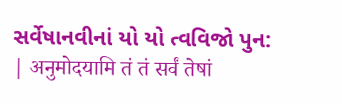સર્વેષાનવીનાં યો યો ત્વવિજો પુન: | अनुमोदयामि तं तं सर्वं तेषां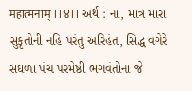महात्मनाम् ।।४।। અર્થ : ના, માત્ર મારા સુકૃતોની નહિ પરંતુ અરિહંત, સિદ્ધ વગેરે સઘળા પંચ પરમેષ્ઠી ભગવંતોના જે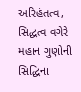અરિહંતત્વ, સિદ્ધત્વ વગેરે મહાન ગુણોની સિદ્ધિના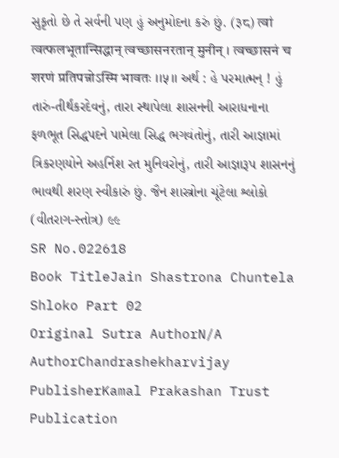સુકૃતો છે તે સર્વની પણ હું અનુમોદના કરું છું. (३८) त्वां त्वत्फलभूतान्सिद्धान् त्वच्छासनरतान् मुनीन् । त्वच्छासनं च शरणं प्रतिपन्नोऽस्मि भावतः ।।५।। અર્થ : હે પરમાત્મન્ ! હું તારું-તીર્થંકરદેવનું, તારા સ્થાપેલા શાસનની આરાધનાના ફળભૂત સિદ્ધપદને પામેલા સિદ્ધ ભગવંતોનું, તારી આજ્ઞામાં ત્રિકરણયોને અહર્નિશ રત મુનિવરોનું, તારી આજ્ઞારૂપ શાસનનું ભાવથી શરણ સ્વીકારું છું. જૈન શાસ્ત્રોના ચૂંટેલા શ્લોકો (વીતરાગ-સ્તોત્ર) ૯૯
SR No.022618
Book TitleJain Shastrona Chuntela Shloko Part 02
Original Sutra AuthorN/A
AuthorChandrashekharvijay
PublisherKamal Prakashan Trust
Publication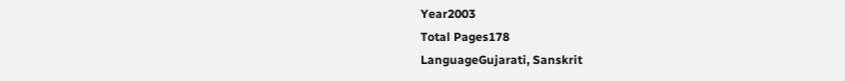Year2003
Total Pages178
LanguageGujarati, Sanskrit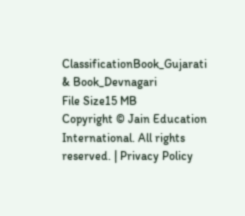ClassificationBook_Gujarati & Book_Devnagari
File Size15 MB
Copyright © Jain Education International. All rights reserved. | Privacy Policy